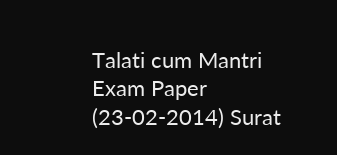Talati cum Mantri Exam Paper (23-02-2014) Surat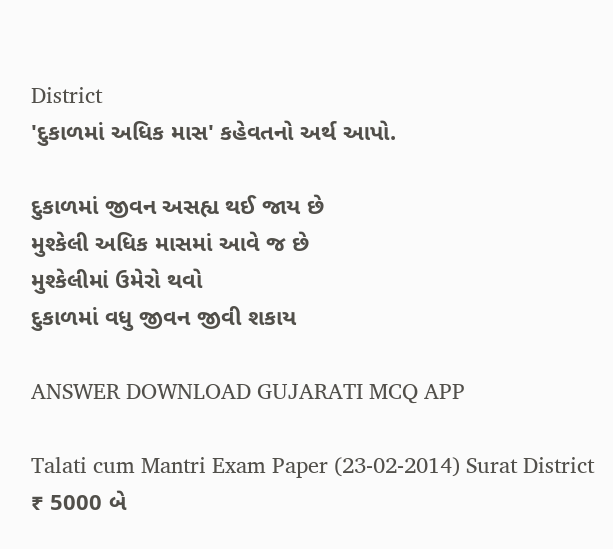District
'દુકાળમાં અધિક માસ' કહેવતનો અર્થ આપો.

દુકાળમાં જીવન અસહ્ય થઈ જાય છે
મુશ્કેલી અધિક માસમાં આવે જ છે
મુશ્કેલીમાં ઉમેરો થવો
દુકાળમાં વધુ જીવન જીવી શકાય

ANSWER DOWNLOAD GUJARATI MCQ APP

Talati cum Mantri Exam Paper (23-02-2014) Surat District
₹ 5000 બે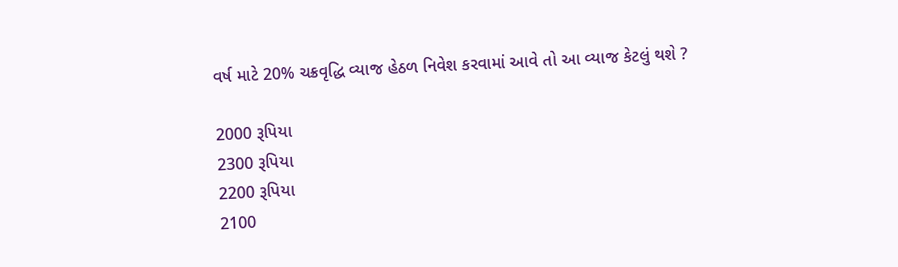વર્ષ માટે 20% ચક્રવૃદ્ધિ વ્યાજ હેઠળ નિવેશ કરવામાં આવે તો આ વ્યાજ કેટલું થશે ?

2000 રૂપિયા
2300 રૂપિયા
2200 રૂપિયા
2100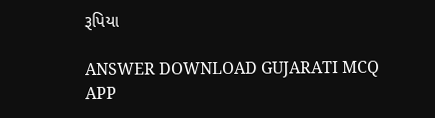રૂપિયા

ANSWER DOWNLOAD GUJARATI MCQ APP